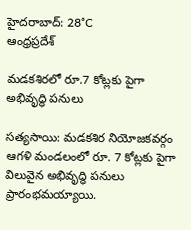హైదరాబాద్: 28°C
ఆంధ్రప్రదేశ్

మడకశిరలో రూ.7 కోట్లకు పైగా అభివృద్ధి పనులు

సత్యసాయి: మడకశిర నియోజకవర్గం ఆగళి మండలంలో రూ. 7 కోట్లకు పైగా విలువైన అభివృద్ధి పనులు ప్రారంభమయ్యాయి.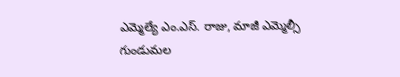ఎమ్మెల్యే ఎం.ఎస్. రాజు, మాజీ ఎమ్మెల్సీ గుండుమల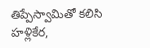తిప్పేస్వామితో కలిసి హళ్లికేర,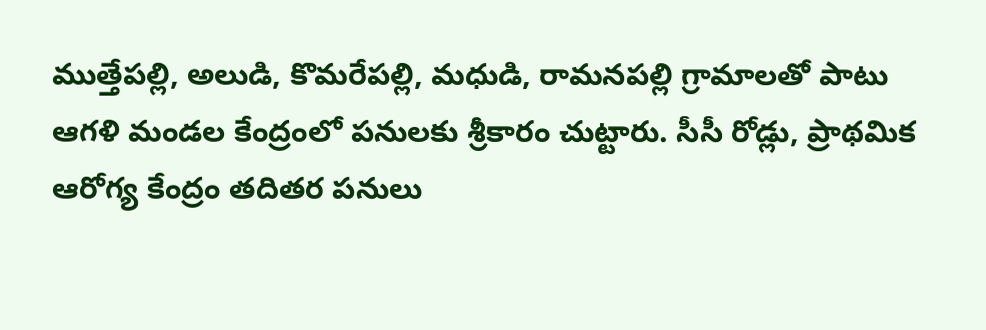ముత్తేపల్లి, అలుడి, కొమరేపల్లి, మధుడి, రామనపల్లి గ్రామాలతో పాటు ఆగళి మండల కేంద్రంలో పనులకు శ్రీకారం చుట్టారు. సీసీ రోడ్లు, ప్రాథమిక ఆరోగ్య కేంద్రం తదితర పనులు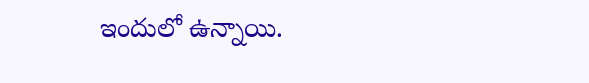ఇందులో ఉన్నాయి.